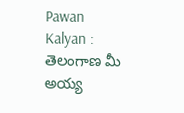Pawan Kalyan : తెలంగాణ మీ అయ్య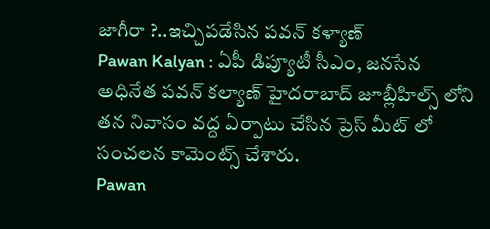జాగీరా ?..ఇచ్చిపడేసిన పవన్ కళ్యాణ్
Pawan Kalyan : ఏపీ డిప్యూటీ సీఎం, జనసేన అధినేత పవన్ కల్యాణ్ హైదరాబాద్ జూబ్లీహిల్స్ లోని తన నివాసం వద్ద ఏర్పాటు చేసిన ప్రెస్ మీట్ లో సంచలన కామెంట్స్ చేశారు.
Pawan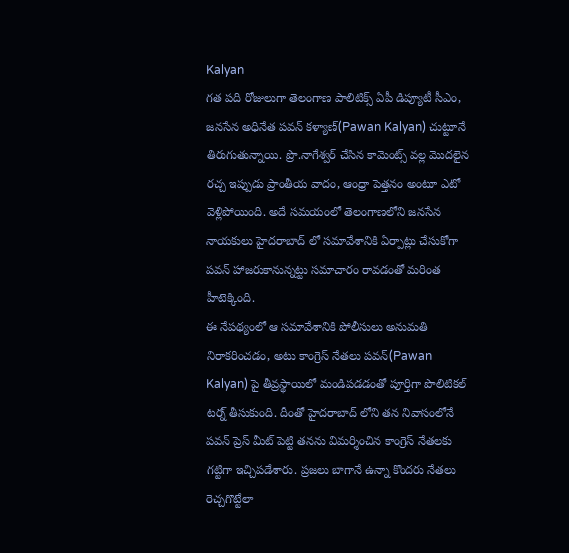Kalyan
గత పది రోజులుగా తెలంగాణ పాలిటిక్స్ ఏపీ డిప్యూటీ సీఎం, జనసేన అధినేత పవన్ కళ్యాణ్(Pawan Kalyan) చుట్టూనే తిరుగుతున్నాయి. ప్రొ.నాగేశ్వర్ చేసిన కామెంట్స్ వల్ల మొదలైన రచ్చ ఇప్పుడు ప్రాంతీయ వాదం, ఆంధ్రా పెత్తనం అంటూ ఎటో వెళ్లిపోయింది. అదే సమయంలో తెలంగాణలోని జనసేన నాయకులు హైదరాబాద్ లో సమావేశానికి ఏర్పాట్లు చేసుకోగా పవన్ హాజరుకానున్నట్టు సమాచారం రావడంతో మరింత హీటెక్కింది.
ఈ నేపథ్యంలో ఆ సమావేశానికి పోలీసులు అనుమతి నిరాకరించడం, అటు కాంగ్రెస్ నేతలు పవన్(Pawan Kalyan) పై తీవ్రస్థాయిలో మండిపడడంతో పూర్తిగా పొలిటికల్ టర్న్ తీసుకుంది. దీంతో హైదరాబాద్ లోని తన నివాసంలోనే పవన్ ప్రెస్ మీట్ పెట్టి తనను విమర్శించిన కాంగ్రెస్ నేతలకు గట్టిగా ఇచ్చిపడేశారు. ప్రజలు బాగానే ఉన్నా కొందరు నేతలు రెచ్చగొట్టేలా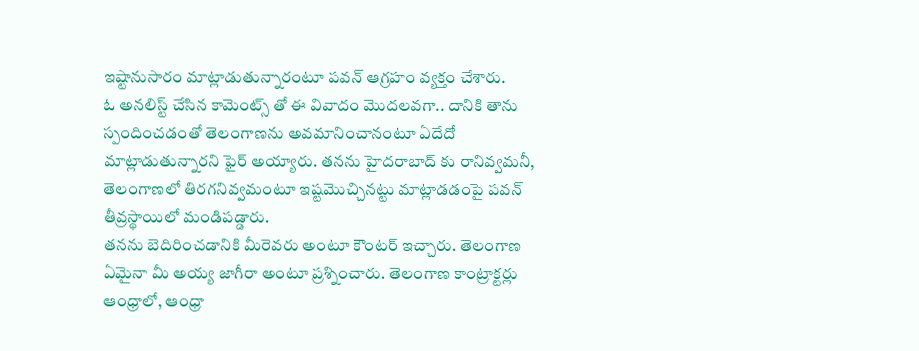ఇష్టానుసారం మాట్లాడుతున్నారంటూ పవన్ ఆగ్రహం వ్యక్తం చేశారు.
ఓ అనలిస్ట్ చేసిన కామెంట్స్ తో ఈ వివాదం మొదలవగా.. దానికి తాను స్పందించడంతో తెలంగాణను అవమానించానంటూ ఏదేదో మాట్లాడుతున్నారని ఫైర్ అయ్యారు. తనను హైదరాబాద్ కు రానివ్వమనీ, తెలంగాణలో తిరగనివ్వమంటూ ఇష్టమొచ్చినట్టు మాట్లాడడంపై పవన్ తీవ్రస్థాయిలో మండిపడ్డారు.
తనను బెదిరించడానికి మీరెవరు అంటూ కౌంటర్ ఇచ్చారు. తెలంగాణ ఏమైనా మీ అయ్య జాగీరా అంటూ ప్రశ్నించారు. తెలంగాణ కాంట్రాక్టర్లు ఆంధ్రాలో, ఆంధ్రా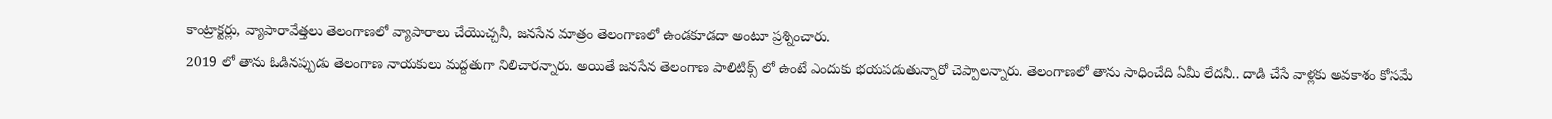కాంట్రాక్టర్లు, వ్యాపారావేత్తలు తెలంగాణలో వ్యాపారాలు చేయొచ్చనీ, జనసేన మాత్రం తెలంగాణలో ఉండకూడదా అంటూ ప్రశ్నించారు.
2019 లో తాను ఓడినప్పుడు తెలంగాణ నాయకులు మద్దతుగా నిలిచారన్నారు. అయితే జనసేన తెలంగాణ పాలిటిక్స్ లో ఉంటే ఎందుకు భయపడుతున్నారో చెప్పాలన్నారు. తెలంగాణలో తాను సాధించేది ఏమీ లేదనీ.. దాడి చేసే వాళ్లకు అవకాశం కోసమే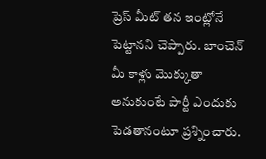ప్రెస్ మీట్ తన ఇంట్లోనే పెట్టానని చెప్పారు. బాంచెన్ మీ కాళ్లు మొక్కుతా అనుకుంటే పార్టీ ఎందుకు పెడతానంటూ ప్రశ్నించారు.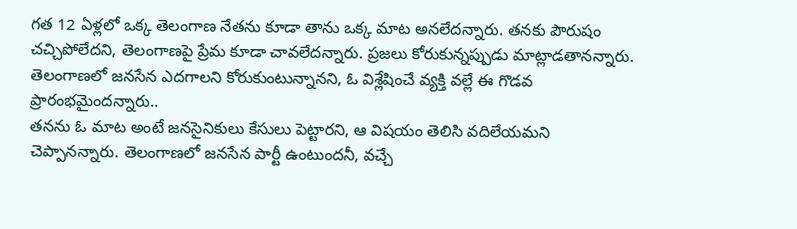గత 12 ఏళ్లలో ఒక్క తెలంగాణ నేతను కూడా తాను ఒక్క మాట అనలేదన్నారు. తనకు పౌరుషం చచ్చిపోలేదని, తెలంగాణపై ప్రేమ కూడా చావలేదన్నారు. ప్రజలు కోరుకున్నప్పుడు మాట్లాడతానన్నారు. తెలంగాణలో జనసేన ఎదగాలని కోరుకుంటున్నానని, ఓ విశ్లేషించే వ్యక్తి వల్లే ఈ గొడవ ప్రారంభమైందన్నారు..
తనను ఓ మాట అంటే జనసైనికులు కేసులు పెట్టారని, ఆ విషయం తెలిసి వదిలేయమని చెప్పానన్నారు. తెలంగాణలో జనసేన పార్టీ ఉంటుందనీ, వచ్చే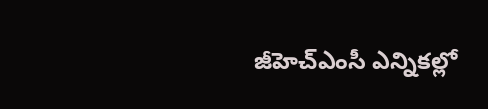జీహెచ్ఎంసీ ఎన్నికల్లో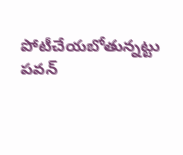పోటీచేయబోతున్నట్టు పవన్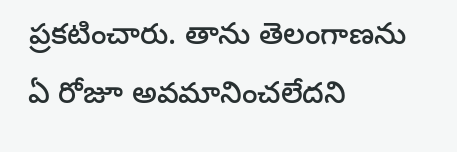ప్రకటించారు. తాను తెలంగాణను ఏ రోజూ అవమానించలేదని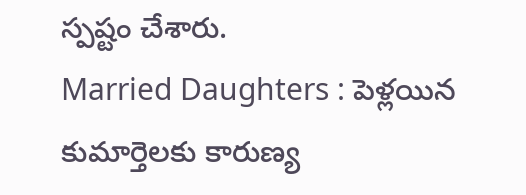స్పష్టం చేశారు.
Married Daughters : పెళ్లయిన కుమార్తెలకు కారుణ్య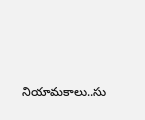నియామకాలు..సు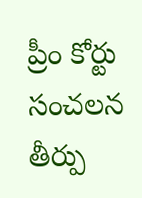ప్రీం కోర్టు సంచలన తీర్పు